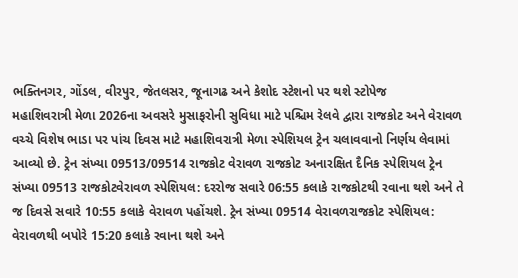ભક્તિનગર, ગોંડલ, વીરપુર, જેતલસર, જૂનાગઢ અને કેશોદ સ્ટેશનો પર થશે સ્ટોપેજ
મહાશિવરાત્રી મેળા 2026ના અવસરે મુસાફરોની સુવિધા માટે પશ્ચિમ રેલવે દ્વારા રાજકોટ અને વેરાવળ વચ્ચે વિશેષ ભાડા પર પાંચ દિવસ માટે મહાશિવરાત્રી મેળા સ્પેશિયલ ટ્રેન ચલાવવાનો નિર્ણય લેવામાં આવ્યો છે. ટ્રેન સંખ્યા 09513/09514 રાજકોટ વેરાવળ રાજકોટ અનારક્ષિત દૈનિક સ્પેશિયલ ટ્રેન સંખ્યા 09513 રાજકોટવેરાવળ સ્પેશિયલ: દરરોજ સવારે 06:55 કલાકે રાજકોટથી રવાના થશે અને તે જ દિવસે સવારે 10:55 કલાકે વેરાવળ પહોંચશે. ટ્રેન સંખ્યા 09514 વેરાવળરાજકોટ સ્પેશિયલ: વેરાવળથી બપોરે 15:20 કલાકે રવાના થશે અને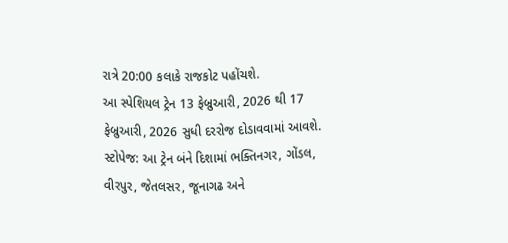રાત્રે 20:00 કલાકે રાજકોટ પહોંચશે.
આ સ્પેશિયલ ટ્રેન 13 ફેબ્રુઆરી, 2026 થી 17 ફેબ્રુઆરી, 2026 સુધી દરરોજ દોડાવવામાં આવશે. સ્ટોપેજ: આ ટ્રેન બંને દિશામાં ભક્તિનગર, ગોંડલ, વીરપુર, જેતલસર, જૂનાગઢ અને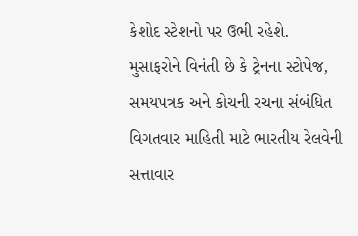કેશોદ સ્ટેશનો પર ઉભી રહેશે. મુસાફરોને વિનંતી છે કે ટ્રેનના સ્ટોપેજ, સમયપત્રક અને કોચની રચના સંબંધિત વિગતવાર માહિતી માટે ભારતીય રેલવેની સત્તાવાર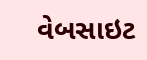વેબસાઇટ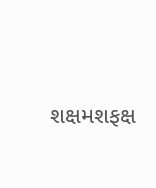શક્ષમશફક્ષ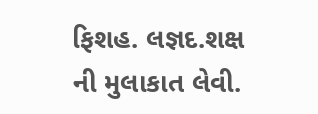ફિશહ. લજ્ઞદ.શક્ષ ની મુલાકાત લેવી.